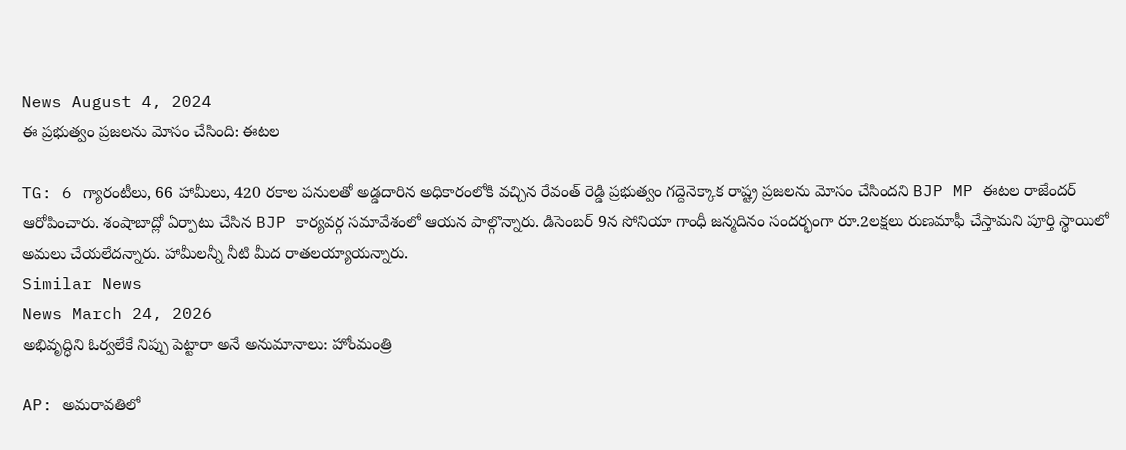News August 4, 2024
ఈ ప్రభుత్వం ప్రజలను మోసం చేసింది: ఈటల

TG: 6 గ్యారంటీలు, 66 హామీలు, 420 రకాల పనులతో అడ్డదారిన అధికారంలోకి వచ్చిన రేవంత్ రెడ్డి ప్రభుత్వం గద్దెనెక్కాక రాష్ట్ర ప్రజలను మోసం చేసిందని BJP MP ఈటల రాజేందర్ ఆరోపించారు. శంషాబాద్లో ఏర్పాటు చేసిన BJP కార్యవర్గ సమావేశంలో ఆయన పాల్గొన్నారు. డిసెంబర్ 9న సోనియా గాంధీ జన్మదినం సందర్భంగా రూ.2లక్షలు రుణమాఫీ చేస్తామని పూర్తి స్థాయిలో అమలు చేయలేదన్నారు. హామీలన్నీ నీటి మీద రాతలయ్యాయన్నారు.
Similar News
News March 24, 2026
అభివృద్ధిని ఓర్వలేకే నిప్పు పెట్టారా అనే అనుమానాలు: హోంమంత్రి

AP: అమరావతిలో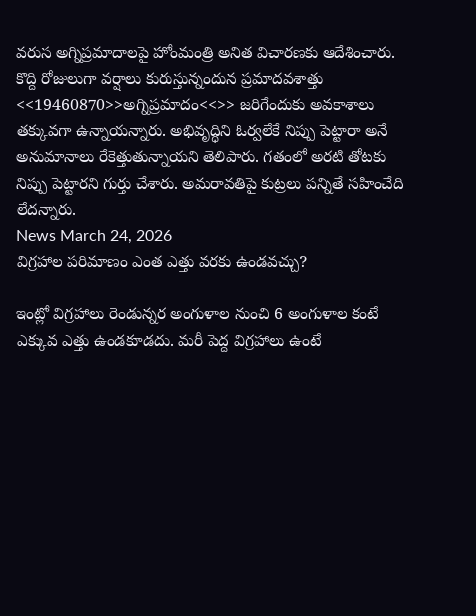వరుస అగ్నిప్రమాదాలపై హోంమంత్రి అనిత విచారణకు ఆదేశించారు. కొద్ది రోజులుగా వర్షాలు కురుస్తున్నందున ప్రమాదవశాత్తు <<19460870>>అగ్నిప్రమాదం<<>> జరిగేందుకు అవకాశాలు తక్కువగా ఉన్నాయన్నారు. అభివృద్ధిని ఓర్వలేకే నిప్పు పెట్టారా అనే అనుమానాలు రేకెత్తుతున్నాయని తెలిపారు. గతంలో అరటి తోటకు నిప్పు పెట్టారని గుర్తు చేశారు. అమరావతిపై కుట్రలు పన్నితే సహించేది లేదన్నారు.
News March 24, 2026
విగ్రహాల పరిమాణం ఎంత ఎత్తు వరకు ఉండవచ్చు?

ఇంట్లో విగ్రహాలు రెండున్నర అంగుళాల నుంచి 6 అంగుళాల కంటే ఎక్కువ ఎత్తు ఉండకూడదు. మరీ పెద్ద విగ్రహాలు ఉంటే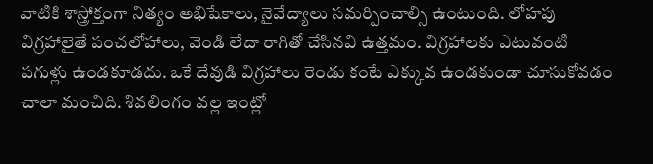వాటికి శాస్త్రోక్తంగా నిత్యం అభిషేకాలు, నైవేద్యాలు సమర్పించాల్సి ఉంటుంది. లోహపు విగ్రహాలైతే పంచలోహాలు, వెండి లేదా రాగితో చేసినవి ఉత్తమం. విగ్రహాలకు ఎటువంటి పగుళ్లు ఉండకూడదు. ఒకే దేవుడి విగ్రహాలు రెండు కంటే ఎక్కువ ఉండకుండా చూసుకోవడం చాలా మంచిది. శివలింగం వల్ల ఇంట్లో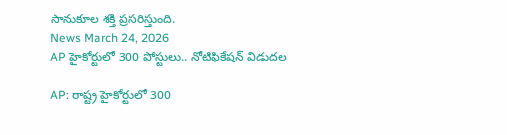సానుకూల శక్తి ప్రసరిస్తుంది.
News March 24, 2026
AP హైకోర్టులో 300 పోస్టులు.. నోటిఫికేషన్ విడుదల

AP: రాష్ట్ర హైకోర్టులో 300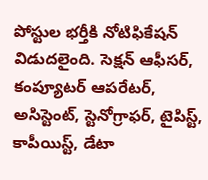పోస్టుల భర్తీకి నోటిఫికేషన్ విడుదలైంది. సెక్షన్ ఆఫీసర్, కంప్యూటర్ ఆపరేటర్, అసిస్టెంట్, స్టెనోగ్రాఫర్, టైపిస్ట్, కాపీయిస్ట్, డేటా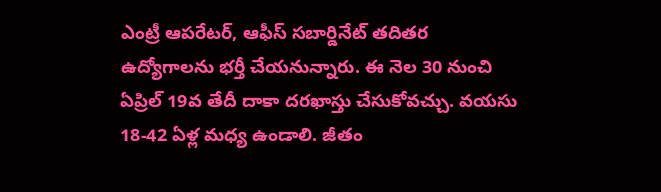ఎంట్రీ ఆపరేటర్, ఆఫీస్ సబార్డినేట్ తదితర ఉద్యోగాలను భర్తీ చేయనున్నారు. ఈ నెల 30 నుంచి ఏప్రిల్ 19వ తేదీ దాకా దరఖాస్తు చేసుకోవచ్చు. వయసు 18-42 ఏళ్ల మధ్య ఉండాలి. జీతం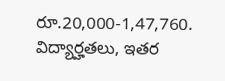రూ.20,000-1,47,760. విద్యార్హతలు, ఇతర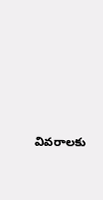వివరాలకు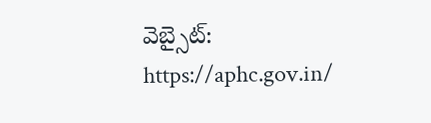వెబ్సైట్: https://aphc.gov.in/